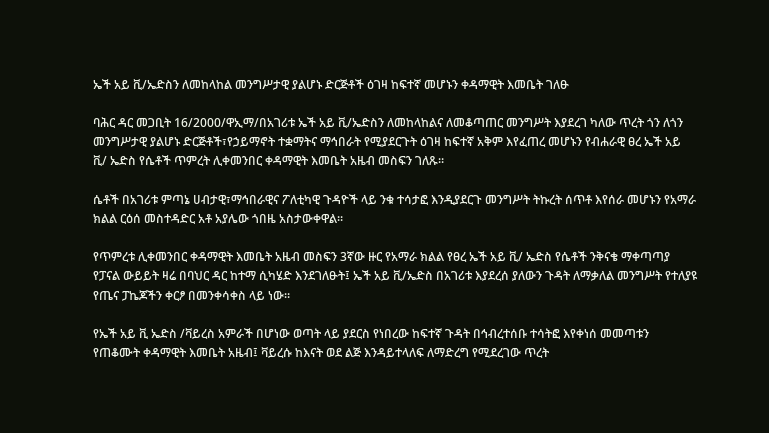ኤች አይ ቪ/ኤድስን ለመከላከል መንግሥታዊ ያልሆኑ ድርጅቶች ዕገዛ ከፍተኛ መሆኑን ቀዳማዊት እመቤት ገለፁ

ባሕር ዳር መጋቢት 16/2000/ዋኢማ/በአገሪቱ ኤች አይ ቪ/ኤድስን ለመከላከልና ለመቆጣጠር መንግሥት እያደረገ ካለው ጥረት ጎን ለጎን መንግሥታዊ ያልሆኑ ድርጅቶች፣የኃይማኖት ተቋማትና ማኅበራት የሚያደርጉት ዕገዛ ከፍተኛ አቅም እየፈጠረ መሆኑን የብሐራዊ ፀረ ኤች አይ ቪ/ ኤድስ የሴቶች ጥምረት ሊቀመንበር ቀዳማዊት እመቤት አዜብ መስፍን ገለጹ።

ሴቶች በአገሪቱ ምጣኔ ሀብታዊ፣ማኅበራዊና ፖለቲካዊ ጉዳዮች ላይ ንቁ ተሳታፎ እንዲያደርጉ መንግሥት ትኩረት ሰጥቶ እየሰራ መሆኑን የአማራ ክልል ርዕሰ መስተዳድር አቶ አያሌው ጎበዜ አስታውቀዋል።

የጥምረቱ ሊቀመንበር ቀዳማዊት እመቤት አዜብ መስፍን 3ኛው ዙር የአማራ ክልል የፀረ ኤች አይ ቪ/ ኤድስ የሴቶች ንቅናቄ ማቀጣጣያ የፓናል ውይይት ዛሬ በባህር ዳር ከተማ ሲካሄድ እንደገለፁት፤ ኤች አይ ቪ/ኤድስ በአገሪቱ እያደረሰ ያለውን ጉዳት ለማቃለል መንግሥት የተለያዩ የጤና ፓኬጆችን ቀርፆ በመንቀሳቀስ ላይ ነው።

የኤች አይ ቪ ኤድስ /ቫይረስ አምራች በሆነው ወጣት ላይ ያደርስ የነበረው ከፍተኛ ጉዳት በኅብረተሰቡ ተሳትፎ እየቀነሰ መመጣቱን የጠቆሙት ቀዳማዊት እመቤት አዜብ፤ ቫይረሱ ከእናት ወደ ልጅ እንዳይተላለፍ ለማድረግ የሚደረገው ጥረት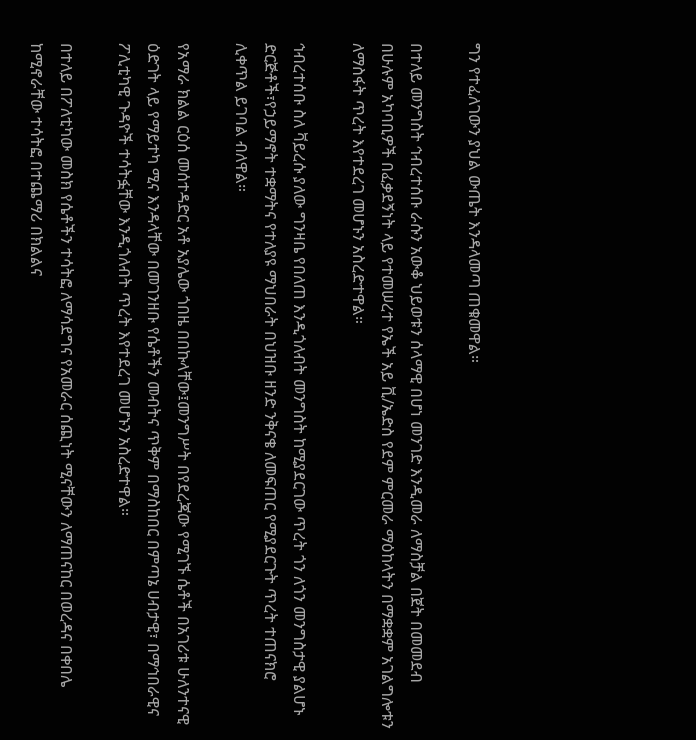ግን የተፈለገውን ያህል ውጤት እንዳላመጣ ጠቁመዋል።

በተለይ መንግስት ኅብረተሰቡ ራሱን አውቆ ህይወቱን ሰላማዊ በሆነ መንገድ እንዲመራ ለማስቻል በጀት በመመደብ በሁሉም አካባቢዎች በፈቃደኝነት ላይ የተመሠረተ የኤች አይ ቪ/ኤድስ የደም ምርመራ ማዕከላትን በማቋቋም አገልግሎቱን ለማስፋት ጥረት እየተደረገ መሆኑን አስረድተዋል።

ኅብረተሰቡ ስለ ቫይረሱ ያለው ግንዛቤ የበለጠ እንዲጎለብት መንግስት ከሚያደርገው ጥረት ጎን ለጎን መንግስታዊ ያልሆኑ ድርጅቶች፣የኃይማኖት ተቋማትና የተለያዩ ማህበራት በህዝቡ ዘንድ ንቅናቄ ለመፍጠር የሚያደርጉት ጥረት ተጠናክሮ ሊቀጥል ይገባል ብለዋል።

የአማራ ክልል ርዕሰ መሰተዳድር አቶ አያሌው ጎበዜ በበኩላቸው፤መንግሥት በየደረጃው የሚገኙ ሴቶች በአገሪቱ ሁለንተናዊ ዕድገት ላይ የማይተካ ሚና እንዳላቸው በመገንዘቡ የሴቶችን መብትና ጥቅም በማስከበር በምጣኔ ሀብታዊ፣ በማኅበራዊና ፖሊቲካዊ ጉዳዮች ተሳትፏቸው እንዲጎለብት ጥረት እየተደረገ መሆኑን አስረድተዋል።

በተለይ በፖለቲካው መስክ የሴቶችን ተሳትፎ ለማሳደግና የአመራር ሰጪነት ሚናቸውን ለማጠናከር በወረዳና በቀበሌ ከሚኖራቸው ተሳትፎ በተጨማሪ በክልልና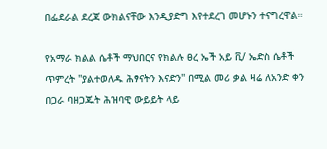በፌደራል ደረጃ ውክልናቸው እንዲያድግ እየተደረገ መሆኑን ተናግረዋል።

የአማራ ክልል ሴቶች ማህበርና የክልሉ ፀረ ኤች አይ ቪ/ ኤድስ ሴቶች ጥምረት ''ያልተወለዱ ሕፃናትን እናድን'' በሚል መሪ ቃል ዛሬ ለአንድ ቀን በጋራ ባዘጋጁት ሕዝባዊ ውይይት ላይ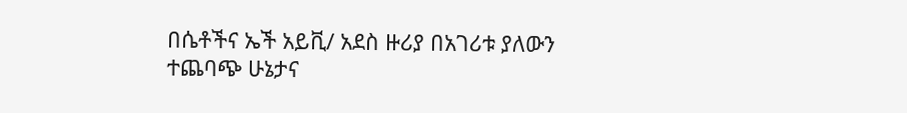በሴቶችና ኤች አይቪ/ አደስ ዙሪያ በአገሪቱ ያለውን ተጨባጭ ሁኔታና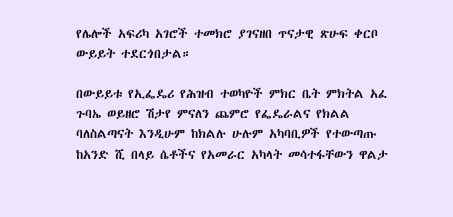የሌሎች አፍሪካ አገሮች ተመክሮ ያገናዘበ ጥናታዊ ጽሁፍ ቀርቦ ውይይት ተደርጎበታል።

በውይይቱ የኢፌዴሪ የሕዝብ ተወካዮች ምክር ቤት ምክትል አፈ ጉባኤ ወይዘሮ ሽታየ ምናለን ጨምሮ የፌዴራልና የክልል ባለስልጣናት እንዲሁም ከክልሉ ሁሉም አካባቢዎች የተውጣጡ ከአንድ ሺ በላይ ሴቶችና የአመራር አካላት መሳተፋቸውን ዋልታ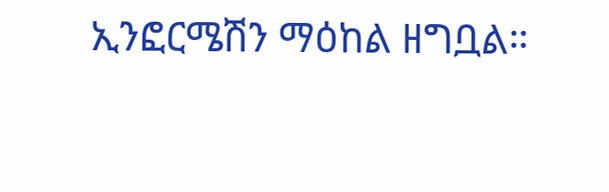ኢንፎርሜሽን ማዕከል ዘግቧል።